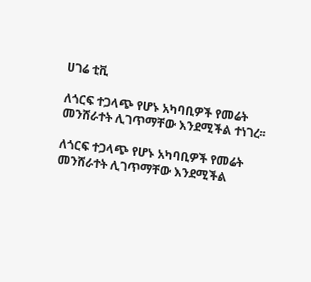ሀገሬ ቲቪ

ለጎርፍ ተጋላጭ የሆኑ አካባቢዎች የመሬት መንሸራተት ሊገጥማቸው እንደሚችል ተነገረ፡፡

ለጎርፍ ተጋላጭ የሆኑ አካባቢዎች የመሬት መንሸራተት ሊገጥማቸው እንደሚችል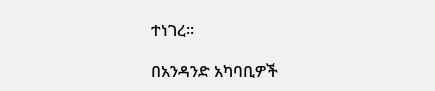ተነገረ፡፡

በአንዳንድ አካባቢዎች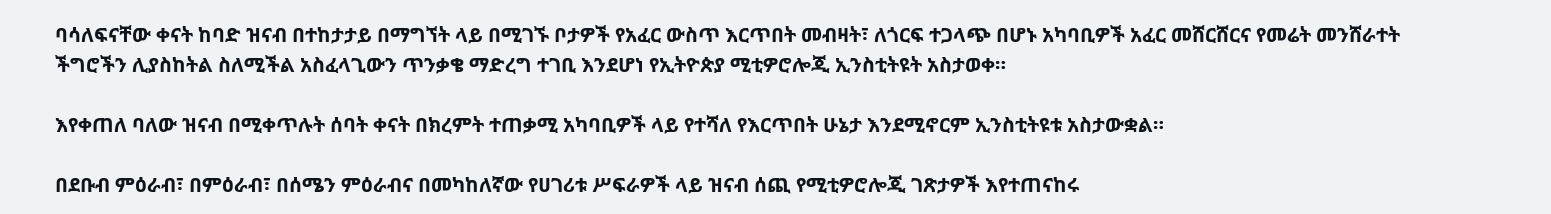ባሳለፍናቸው ቀናት ከባድ ዝናብ በተከታታይ በማግኘት ላይ በሚገኙ ቦታዎች የአፈር ውስጥ እርጥበት መብዛት፣ ለጎርፍ ተጋላጭ በሆኑ አካባቢዎች አፈር መሸርሸርና የመሬት መንሸራተት ችግሮችን ሊያስከትል ስለሚችል አስፈላጊውን ጥንቃቄ ማድረግ ተገቢ እንደሆነ የኢትዮጵያ ሚቲዎሮሎጂ ኢንስቲትዩት አስታወቀ።

እየቀጠለ ባለው ዝናብ በሚቀጥሉት ሰባት ቀናት በክረምት ተጠቃሚ አካባቢዎች ላይ የተሻለ የእርጥበት ሁኔታ እንደሚኖርም ኢንስቲትዩቱ አስታውቋል።

በደቡብ ምዕራብ፣ በምዕራብ፣ በሰሜን ምዕራብና በመካከለኛው የሀገሪቱ ሥፍራዎች ላይ ዝናብ ሰጪ የሚቲዎሮሎጂ ገጽታዎች እየተጠናከሩ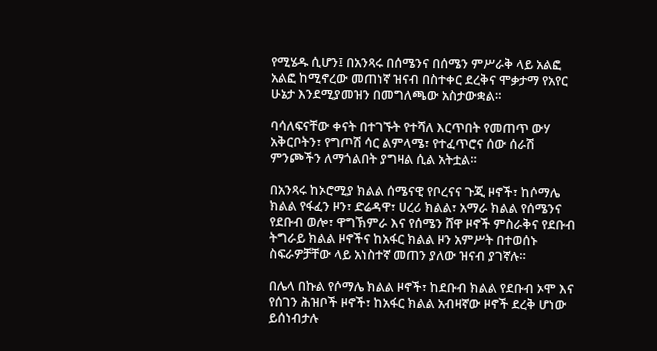የሚሄዱ ሲሆን፤ በአንጻሩ በሰሜንና በሰሜን ምሥራቅ ላይ አልፎ አልፎ ከሚኖረው መጠነኛ ዝናብ በስተቀር ደረቅና ሞቃታማ የአየር ሁኔታ እንደሚያመዝን በመግለጫው አስታውቋል።

ባሳለፍናቸው ቀናት በተገኙት የተሻለ እርጥበት የመጠጥ ውሃ አቅርቦትን፣ የግጦሽ ሳር ልምላሜ፣ የተፈጥሮና ሰው ሰራሽ ምንጮችን ለማጎልበት ያግዛል ሲል አትቷል።

በአንጻሩ ከኦሮሚያ ክልል ሰሜናዊ የቦረናና ጉጂ ዞኖች፣ ከሶማሌ ክልል የፋፈን ዞን፣ ድሬዳዋ፣ ሀረሪ ክልል፣ አማራ ክልል የሰሜንና የደቡብ ወሎ፣ ዋግኽምራ እና የሰሜን ሸዋ ዞኖች ምስራቅና የደቡብ ትግራይ ክልል ዞኖችና ከአፋር ክልል ዞን አምሥት በተወሰኑ ስፍራዎቻቸው ላይ አነስተኛ መጠን ያለው ዝናብ ያገኛሉ።

በሌላ በኩል የሶማሌ ክልል ዞኖች፣ ከደቡብ ክልል የደቡብ ኦሞ እና የሰገን ሕዝቦች ዞኖች፣ ከአፋር ክልል አብዛኛው ዞኖች ደረቅ ሆነው ይሰነብታሉ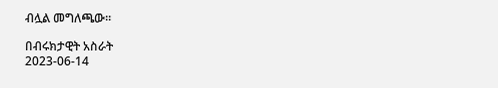ብሏል መግለጫው።

በብሩክታዊት አስራት
2023-06-14